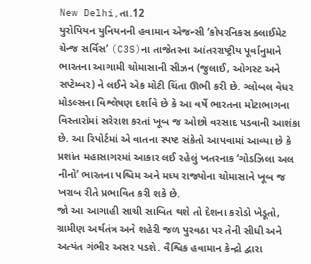New Delhi,તા.12
યુરોપિયન યુનિયનની હવામાન એજન્સી ‘કોપરનિકસ ક્લાઈમેટ ચેન્જ સર્વિસ’ (C3S)ના તાજેતરના આંતરરાષ્ટ્રીય પૂર્વાનુમાને ભારતના આગામી ચોમાસાની સીઝન (જુલાઈ, ઓગસ્ટ અને સપ્ટેમ્બર) ને લઈને એક મોટી ચિંતા ઊભી કરી છે. ગ્લોબલ વેધર મોડલ્સના વિશ્લેષણ દર્શાવે છે કે આ વર્ષે ભારતના મોટાભાગના વિસ્તારોમાં સરેરાશ કરતાં ખૂબ જ ઓછો વરસાદ પડવાની આશંકા છે. આ રિપોર્ટમાં એ વાતના સ્પષ્ટ સંકેતો આપવામાં આવ્યા છે કે પ્રશાંત મહાસાગરમાં આકાર લઈ રહેલું ખતરનાક ‘ગોડઝિલા અલ નીનો’ ભારતના પશ્ચિમ અને મધ્ય રાજ્યોના ચોમાસાને ખૂબ જ ખરાબ રીતે પ્રભાવિત કરી શકે છે.
જો આ આગાહી સાચી સાબિત થશે તો દેશના કરોડો ખેડૂતો, ગ્રામીણ અર્થતંત્ર અને શહેરી જળ પુરવઠા પર તેની સીધી અને અત્યંત ગંભીર અસર પડશે. વૈશ્વિક હવામાન કેન્દ્રો દ્વારા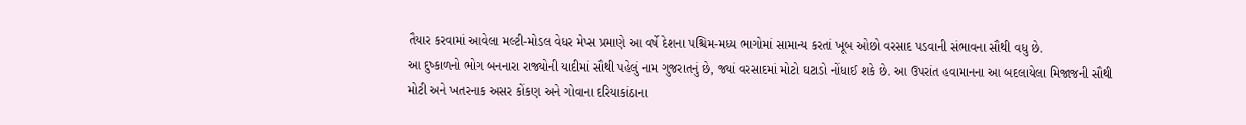તૈયાર કરવામાં આવેલા મલ્ટી-મોડલ વેધર મેપ્સ પ્રમાણે આ વર્ષે દેશના પશ્ચિમ-મધ્ય ભાગોમાં સામાન્ય કરતાં ખૂબ ઓછો વરસાદ પડવાની સંભાવના સૌથી વધુ છે.
આ દુષ્કાળનો ભોગ બનનારા રાજ્યોની યાદીમાં સૌથી પહેલું નામ ગુજરાતનું છે, જ્યાં વરસાદમાં મોટો ઘટાડો નોંધાઈ શકે છે. આ ઉપરાંત હવામાનના આ બદલાયેલા મિજાજની સૌથી મોટી અને ખતરનાક અસર કોંકણ અને ગોવાના દરિયાકાંઠાના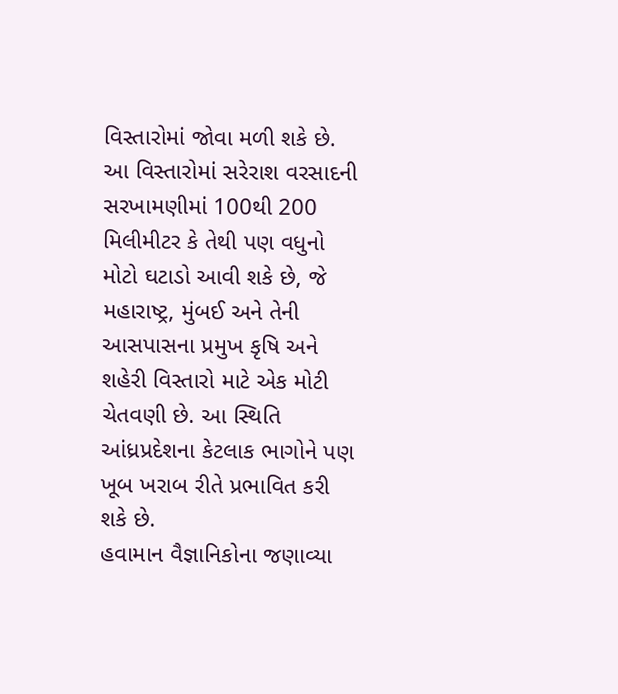વિસ્તારોમાં જોવા મળી શકે છે.
આ વિસ્તારોમાં સરેરાશ વરસાદની સરખામણીમાં 100થી 200 મિલીમીટર કે તેથી પણ વધુનો મોટો ઘટાડો આવી શકે છે, જે મહારાષ્ટ્ર, મુંબઈ અને તેની આસપાસના પ્રમુખ કૃષિ અને શહેરી વિસ્તારો માટે એક મોટી ચેતવણી છે. આ સ્થિતિ આંધ્રપ્રદેશના કેટલાક ભાગોને પણ ખૂબ ખરાબ રીતે પ્રભાવિત કરી શકે છે.
હવામાન વૈજ્ઞાનિકોના જણાવ્યા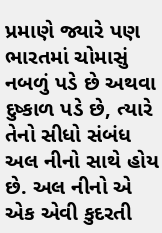પ્રમાણે જ્યારે પણ ભારતમાં ચોમાસું નબળું પડે છે અથવા દુષ્કાળ પડે છે, ત્યારે તેનો સીધો સંબંધ અલ નીનો સાથે હોય છે. અલ નીનો એ એક એવી કુદરતી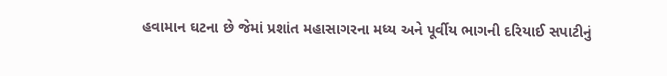હવામાન ઘટના છે જેમાં પ્રશાંત મહાસાગરના મધ્ય અને પૂર્વીય ભાગની દરિયાઈ સપાટીનું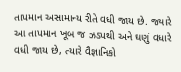તાપમાન અસામાન્ય રીતે વધી જાય છે. જ્યારે આ તાપમાન ખૂબ જ ઝડપથી અને ઘણું વધારે વધી જાય છે, ત્યારે વૈજ્ઞાનિકો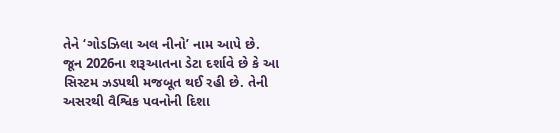તેને ‘ગોડઝિલા અલ નીનો’ નામ આપે છે.
જૂન 2026ના શરૂઆતના ડેટા દર્શાવે છે કે આ સિસ્ટમ ઝડપથી મજબૂત થઈ રહી છે. તેની અસરથી વૈશ્વિક પવનોની દિશા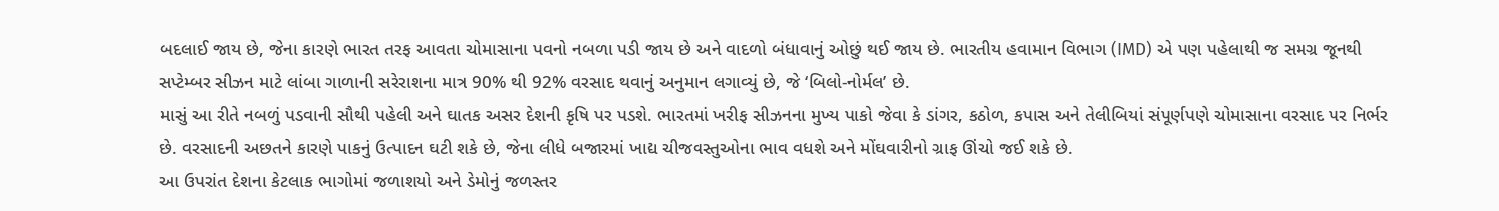બદલાઈ જાય છે, જેના કારણે ભારત તરફ આવતા ચોમાસાના પવનો નબળા પડી જાય છે અને વાદળો બંધાવાનું ઓછું થઈ જાય છે. ભારતીય હવામાન વિભાગ (IMD) એ પણ પહેલાથી જ સમગ્ર જૂનથી સપ્ટેમ્બર સીઝન માટે લાંબા ગાળાની સરેરાશના માત્ર 90% થી 92% વરસાદ થવાનું અનુમાન લગાવ્યું છે, જે ‘બિલો-નોર્મલ’ છે.
માસું આ રીતે નબળું પડવાની સૌથી પહેલી અને ઘાતક અસર દેશની કૃષિ પર પડશે. ભારતમાં ખરીફ સીઝનના મુખ્ય પાકો જેવા કે ડાંગર, કઠોળ, કપાસ અને તેલીબિયાં સંપૂર્ણપણે ચોમાસાના વરસાદ પર નિર્ભર છે. વરસાદની અછતને કારણે પાકનું ઉત્પાદન ઘટી શકે છે, જેના લીધે બજારમાં ખાદ્ય ચીજવસ્તુઓના ભાવ વધશે અને મોંઘવારીનો ગ્રાફ ઊંચો જઈ શકે છે.
આ ઉપરાંત દેશના કેટલાક ભાગોમાં જળાશયો અને ડેમોનું જળસ્તર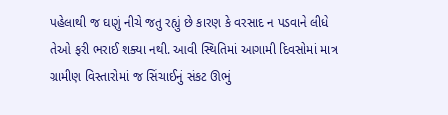પહેલાથી જ ઘણું નીચે જતુ રહ્યું છે કારણ કે વરસાદ ન પડવાને લીધે તેઓ ફરી ભરાઈ શક્યા નથી. આવી સ્થિતિમાં આગામી દિવસોમાં માત્ર ગ્રામીણ વિસ્તારોમાં જ સિંચાઈનું સંકટ ઊભું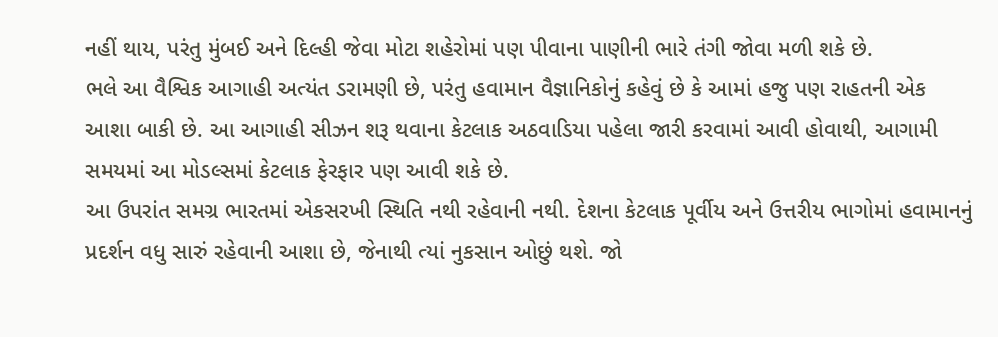નહીં થાય, પરંતુ મુંબઈ અને દિલ્હી જેવા મોટા શહેરોમાં પણ પીવાના પાણીની ભારે તંગી જોવા મળી શકે છે.
ભલે આ વૈશ્વિક આગાહી અત્યંત ડરામણી છે, પરંતુ હવામાન વૈજ્ઞાનિકોનું કહેવું છે કે આમાં હજુ પણ રાહતની એક આશા બાકી છે. આ આગાહી સીઝન શરૂ થવાના કેટલાક અઠવાડિયા પહેલા જારી કરવામાં આવી હોવાથી, આગામી સમયમાં આ મોડલ્સમાં કેટલાક ફેરફાર પણ આવી શકે છે.
આ ઉપરાંત સમગ્ર ભારતમાં એકસરખી સ્થિતિ નથી રહેવાની નથી. દેશના કેટલાક પૂર્વીય અને ઉત્તરીય ભાગોમાં હવામાનનું પ્રદર્શન વધુ સારું રહેવાની આશા છે, જેનાથી ત્યાં નુકસાન ઓછું થશે. જો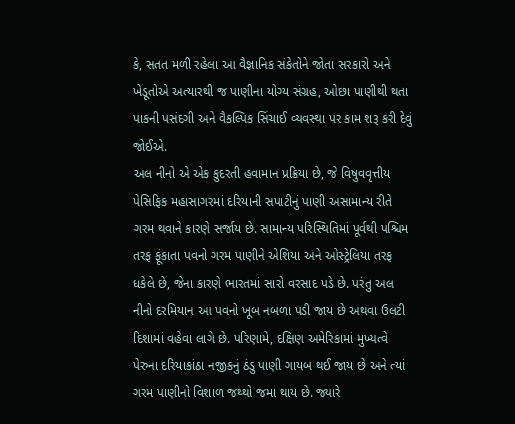કે, સતત મળી રહેલા આ વૈજ્ઞાનિક સંકેતોને જોતા સરકારો અને ખેડૂતોએ અત્યારથી જ પાણીના યોગ્ય સંગ્રહ, ઓછા પાણીથી થતા પાકની પસંદગી અને વૈકલ્પિક સિંચાઈ વ્યવસ્થા પર કામ શરૂ કરી દેવું જોઈએ.
અલ નીનો એ એક કુદરતી હવામાન પ્રક્રિયા છે, જે વિષુવવૃત્તીય પેસિફિક મહાસાગરમાં દરિયાની સપાટીનું પાણી અસામાન્ય રીતે ગરમ થવાને કારણે સર્જાય છે. સામાન્ય પરિસ્થિતિમાં પૂર્વથી પશ્ચિમ તરફ ફૂંકાતા પવનો ગરમ પાણીને એશિયા અને ઓસ્ટ્રેલિયા તરફ ધકેલે છે, જેના કારણે ભારતમાં સારો વરસાદ પડે છે. પરંતુ અલ નીનો દરમિયાન આ પવનો ખૂબ નબળા પડી જાય છે અથવા ઉલટી દિશામાં વહેવા લાગે છે. પરિણામે, દક્ષિણ અમેરિકામાં મુખ્યત્વે પેરુના દરિયાકાંઠા નજીકનું ઠંડુ પાણી ગાયબ થઈ જાય છે અને ત્યાં ગરમ પાણીનો વિશાળ જથ્થો જમા થાય છે. જ્યારે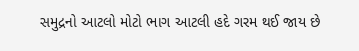સમુદ્રનો આટલો મોટો ભાગ આટલી હદે ગરમ થઈ જાય છે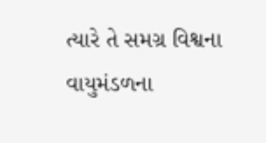ત્યારે તે સમગ્ર વિશ્વના વાયુમંડળના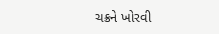ચક્રને ખોરવી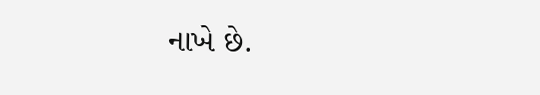નાખે છે.